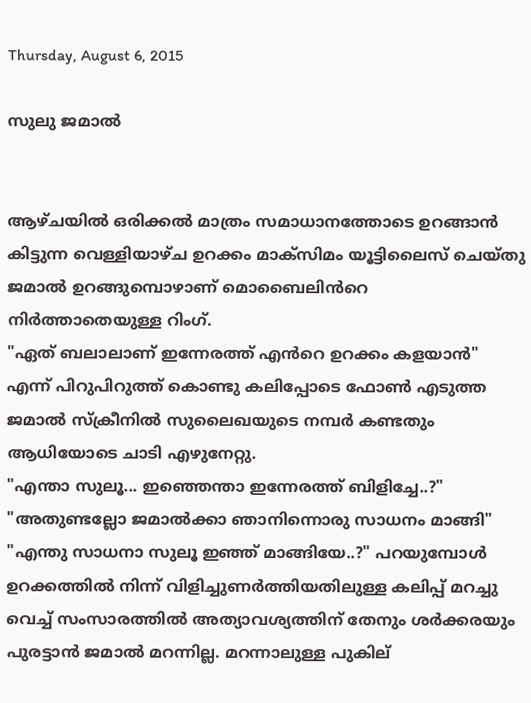Thursday, August 6, 2015

സുലു ജമാല്‍


ആഴ്ചയിൽ ഒരിക്കൽ മാത്രം സമാധാനത്തോടെ ഉറങ്ങാൻ കിട്ടുന്ന വെള്ളിയാഴ്ച ഉറക്കം മാക്സിമം യൂട്ടിലൈസ് ചെയ്തു ജമാൽ ഉറങ്ങുമ്പൊഴാണ് മൊബൈലിൻറെ നിർത്താതെയുള്ള റിംഗ്.
"ഏത് ബലാലാണ് ഇന്നേരത്ത് എൻറെ ഉറക്കം കളയാൻ" എന്ന് പിറുപിറുത്ത് കൊണ്ടു കലിപ്പോടെ ഫോൺ എടുത്ത ജമാൽ സ്ക്രീനിൽ സുലൈഖയുടെ നമ്പർ കണ്ടതും ആധിയോടെ ചാടി എഴുനേറ്റു.
"എന്താ സുലൂ... ഇഞ്ഞെന്താ ഇന്നേരത്ത് ബിളിച്ചേ..?"
"അതുണ്ടല്ലോ ജമാൽക്കാ ഞാനിന്നൊരു സാധനം മാങ്ങി"
"എന്തു സാധനാ സുലൂ ഇഞ്ഞ് മാങ്ങിയേ..?" പറയുമ്പോൾ ഉറക്കത്തിൽ നിന്ന് വിളിച്ചുണർത്തിയതിലുള്ള കലിപ്പ് മറച്ചു വെച്ച് സംസാരത്തിൽ അത്യാവശ്യത്തിന് തേനും ശർക്കരയും പുരട്ടാൻ ജമാൽ മറന്നില്ല. മറന്നാലുള്ള പുകില്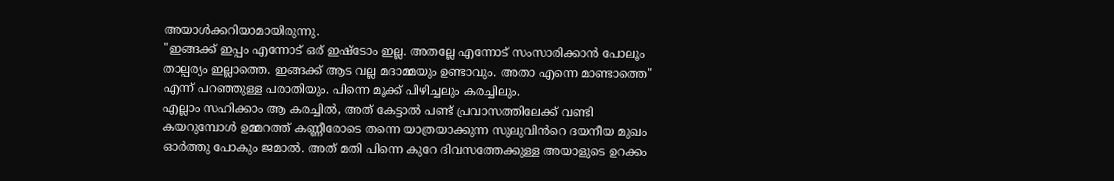അയാൾക്കറിയാമായിരുന്നു.
"ഇങ്ങക്ക് ഇപ്പം എന്നോട് ഒര് ഇഷ്ടോം ഇല്ല. അതല്ലേ എന്നോട് സംസാരിക്കാൻ പോലൂം താല്പര്യം ഇല്ലാത്തെ. ഇങ്ങക്ക് ആട വല്ല മദാമ്മയും ഉണ്ടാവും. അതാ എന്നെ മാണ്ടാത്തെ" എന്ന് പറഞ്ഞുള്ള പരാതിയും. പിന്നെ മൂക്ക് പിഴിച്ചലും കരച്ചിലും.
എല്ലാം സഹിക്കാം ആ കരച്ചിൽ, അത് കേട്ടാൽ പണ്ട് പ്രവാസത്തിലേക്ക് വണ്ടി കയറുമ്പോൾ ഉമ്മറത്ത് കണ്ണീരോടെ തന്നെ യാത്രയാക്കുന്ന സുലുവിൻറെ ദയനീയ മുഖം ഓർത്തു പോകും ജമാൽ. അത് മതി പിന്നെ കുറേ ദിവസത്തേക്കുള്ള അയാളുടെ ഉറക്കം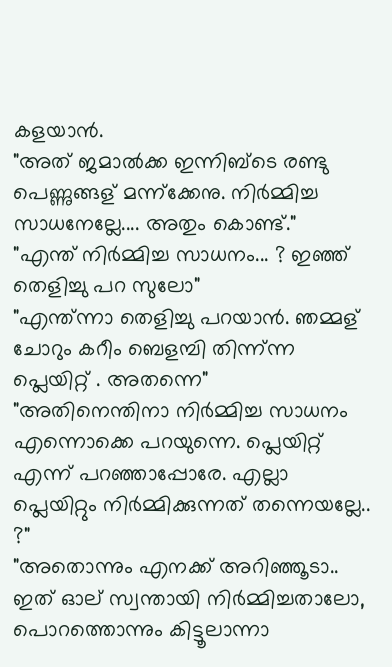കളയാൻ.
"അത് ജമാൽക്ക ഇന്നിബ്ടെ രണ്ടു പെണ്ണുങ്ങള് മന്ന്ക്കേനു. നിർമ്മിച്ച സാധനേല്ലേ.... അതും കൊണ്ട്."
"എന്ത് നിർമ്മിച്ച സാധനം... ? ഇഞ്ഞ് തെളിച്ചു പറ സുലോ"
"എന്ത്ന്നാ തെളിച്ചു പറയാൻ. ഞമ്മള് ചോറും കറീം ബെളമ്പി തിന്ന്ന്ന പ്ലെയിറ്റ് . അതന്നെ"
"അതിനെന്തിനാ നിർമ്മിച്ച സാധനം എന്നൊക്കെ പറയുന്നെ. പ്ലെയിറ്റ് എന്ന് പറഞ്ഞാപ്പോരേ. എല്ലാ പ്ലെയിറ്റും നിർമ്മിക്കുന്നത് തന്നെയല്ലേ.. ?"
"അതൊന്നും എനക്ക് അറിഞ്ഞൂടാ.. ഇത് ഓല് സ്വന്തായി നിർമ്മിച്ചതാലോ, പൊറത്തൊന്നും കിട്ടൂലാന്നാ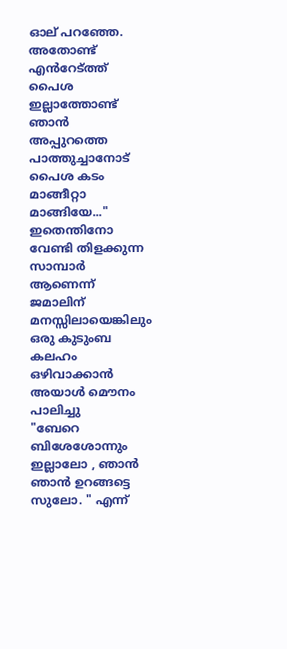ഓല് പറഞ്ഞേ. അതോണ്ട് എൻറേട്ത്ത് പൈശ ഇല്ലാത്തോണ്ട് ഞാൻ അപ്പുറത്തെ പാത്തുച്ചാനോട് പൈശ കടം മാങ്ങീറ്റാ മാങ്ങിയേ..."
ഇതെന്തിനോ വേണ്ടി തിളക്കുന്ന സാമ്പാർ ആണെന്ന് ജമാലിന് മനസ്സിലായെങ്കിലും ഒരു കുടുംബ കലഹം ഒഴിവാക്കാൻ അയാൾ മൌനം പാലിച്ചു
"ബേറെ ബിശേശോന്നും ഇല്ലാലോ , ഞാൻ ഞാൻ ഉറങ്ങട്ടെ സുലോ. " എന്ന്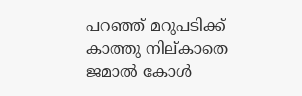പറഞ്ഞ് മറുപടിക്ക് കാത്തു നില്കാതെ ജമാൽ കോൾ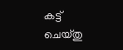കട്ട്‌ ചെയ്തു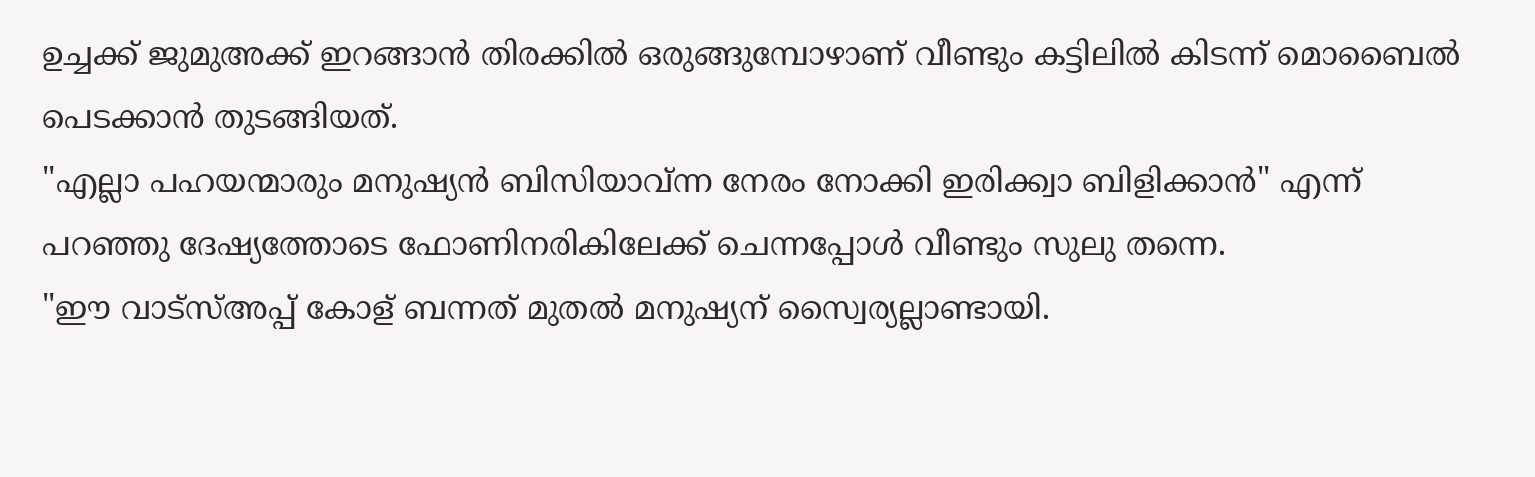ഉച്ചക്ക് ജുമുഅക്ക് ഇറങ്ങാൻ തിരക്കിൽ ഒരുങ്ങുമ്പോഴാണ് വീണ്ടും കട്ടിലിൽ കിടന്ന് മൊബൈൽ പെടക്കാൻ തുടങ്ങിയത്.
"എല്ലാ പഹയന്മാരും മനുഷ്യൻ ബിസിയാവ്ന്ന നേരം നോക്കി ഇരിക്ക്വാ ബിളിക്കാൻ" എന്ന് പറഞ്ഞു ദേഷ്യത്തോടെ ഫോണിനരികിലേക്ക് ചെന്നപ്പോൾ വീണ്ടും സുലു തന്നെ.
"ഈ വാട്സ്അപ്പ് കോള് ബന്നത് മുതൽ മനുഷ്യന് സ്വൈര്യല്ലാണ്ടായി.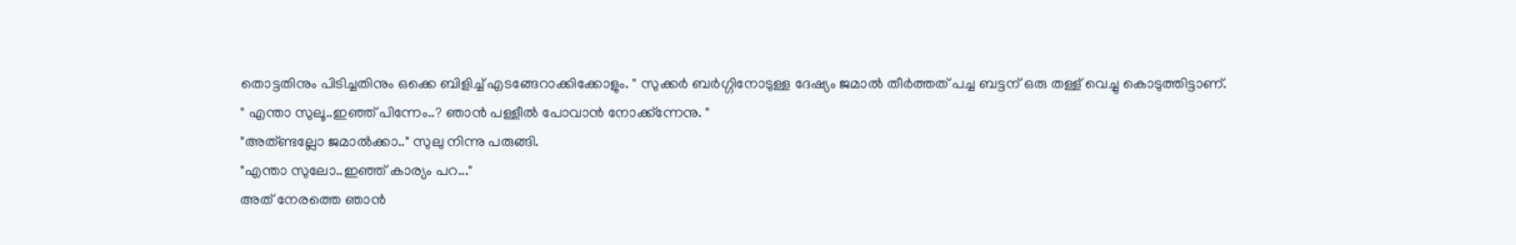തൊട്ടതിനും പിടിച്ചതിനും ഒക്കെ ബിളിച്ച് എടങ്ങേറാക്കിക്കോളും. " സുക്കർ ബർഗ്ഗിനോടുള്ള ദേഷ്യം ജമാൽ തീർത്തത് പച്ച ബട്ടന് ഒരു തള്ള് വെച്ചു കൊടുത്തിട്ടാണ്.
" എന്താ സുലൂ..ഇഞ്ഞ് പിന്നേം..? ഞാൻ പള്ളീൽ പോവാൻ നോക്ക്ന്നേനു. "
"അത്ണ്ടല്ലോ ജമാൽക്കാ.." സുലു നിന്നു പരുങ്ങി.
"എന്താ സുലോ..ഇഞ്ഞ് കാര്യം പറ..."
അത് നേരത്തെ ഞാൻ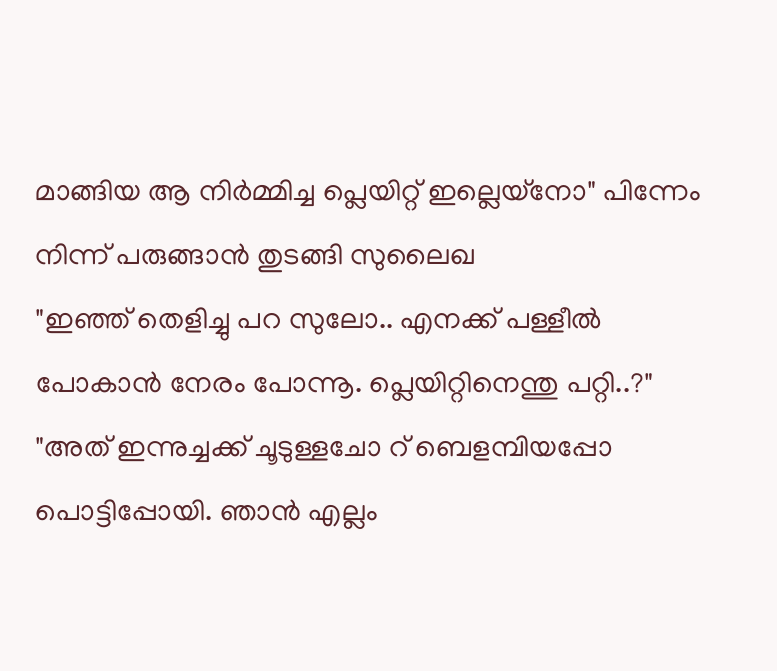മാങ്ങിയ ആ നിർമ്മിച്ച പ്ലെയിറ്റ് ഇല്ലെയ്നോ" പിന്നേം നിന്ന് പരുങ്ങാൻ തുടങ്ങി സുലൈഖ
"ഇഞ്ഞ് തെളിച്ചു പറ സുലോ.. എനക്ക് പള്ളീൽ പോകാൻ നേരം പോന്നൂ. പ്ലെയിറ്റിനെന്തു പറ്റി..?"
"അത് ഇന്നുച്ചക്ക് ചൂടുള്ളചോ റ് ബെളമ്പിയപ്പോ പൊട്ടിപ്പോയി. ഞാൻ എല്ലം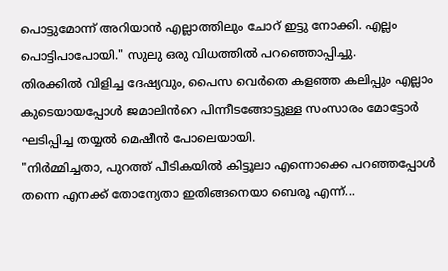പൊട്ടുമോന്ന് അറിയാൻ എല്ലാത്തിലും ചോറ് ഇട്ടു നോക്കി. എല്ലം പൊട്ടിപാപോയി." സുലു ഒരു വിധത്തിൽ പറഞ്ഞൊപ്പിച്ചു.
തിരക്കിൽ വിളിച്ച ദേഷ്യവും, പൈസ വെർതെ കളഞ്ഞ കലിപ്പും എല്ലാം കുടെയായപ്പോൾ ജമാലിൻറെ പിന്നീടങ്ങോട്ടുള്ള സംസാരം മോട്ടോർ ഘടിപ്പിച്ച തയ്യൽ മെഷീൻ പോലെയായി.
"നിർമ്മിച്ചതാ, പുറത്ത്‌ പീടികയിൽ കിട്ടൂലാ എന്നൊക്കെ പറഞ്ഞപ്പോൾ തന്നെ എനക്ക്‌ തോന്യേതാ ഇതിങ്ങനെയാ ബെരൂ എന്ന്...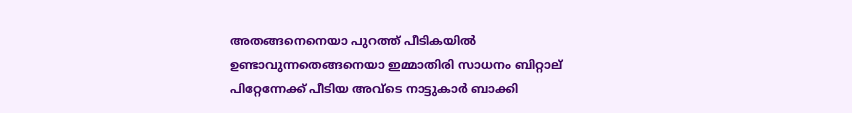അതങ്ങനെനെയാ പുറത്ത് പീടികയിൽ ഉണ്ടാവുന്നതെങ്ങനെയാ ഇമ്മാതിരി സാധനം ബിറ്റാല് പിറ്റേന്നേക്ക് പീടിയ അവ്ടെ നാട്ടുകാർ ബാക്കി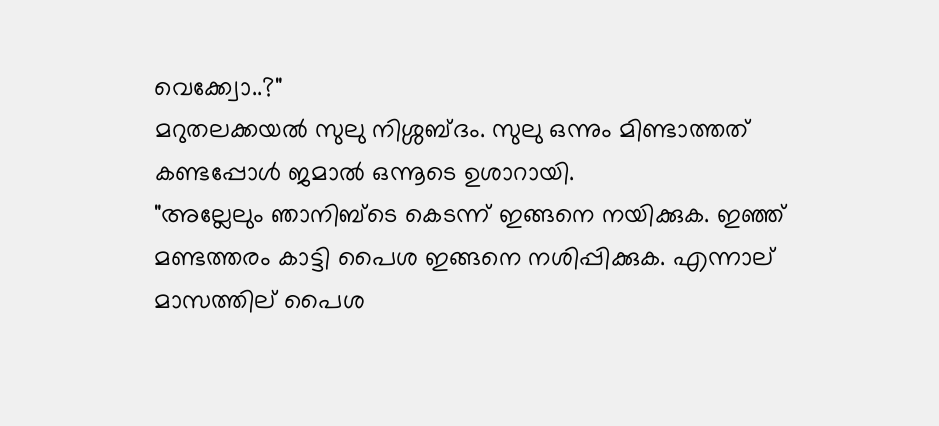വെക്ക്വോ..?"
മറുതലക്കയൽ സുലു നിശ്ശബ്ദം. സുലു ഒന്നും മിണ്ടാത്തത് കണ്ടപ്പോൾ ജമാൽ ഒന്നൂടെ ഉശാറായി.
"അല്ലേലും ഞാനിബ്ടെ കെടന്ന് ഇങ്ങനെ നയിക്കുക. ഇഞ്ഞ് മണ്ടത്തരം കാട്ടി പൈശ ഇങ്ങനെ നശിപ്പിക്കുക. എന്നാല് മാസത്തില് പൈശ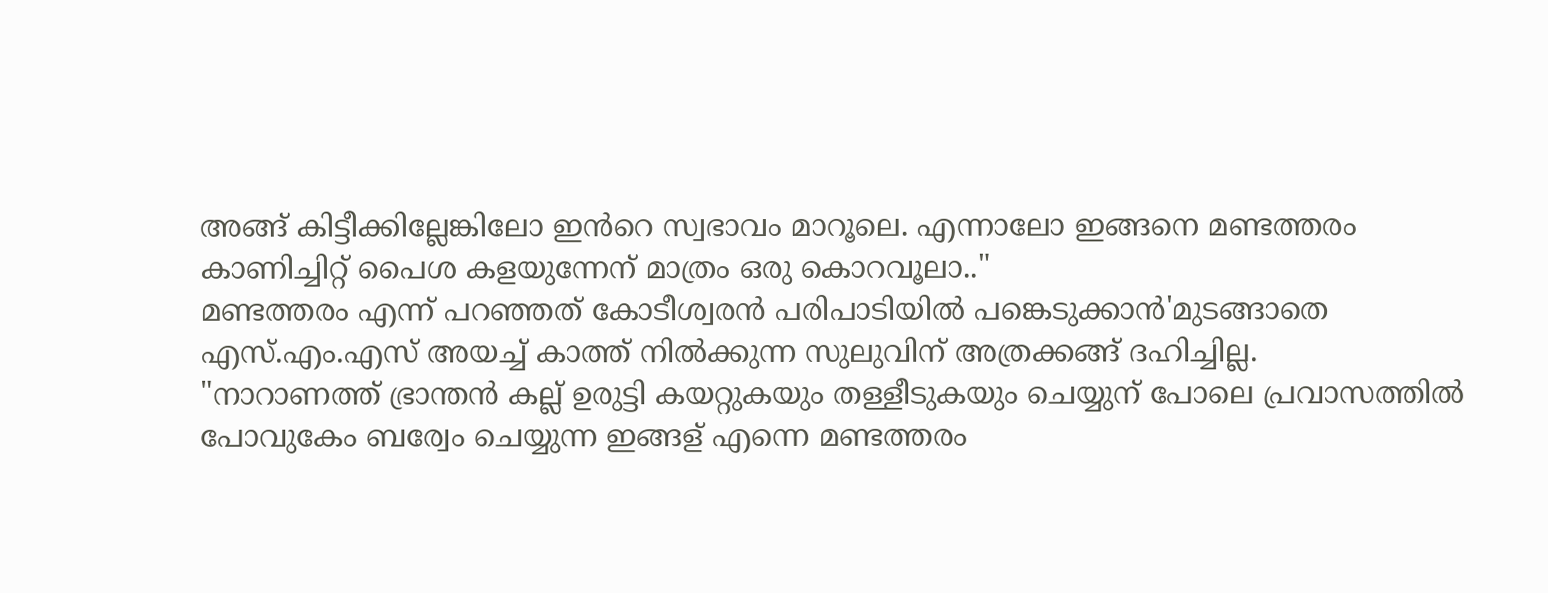അങ്ങ് കിട്ടീക്കില്ലേങ്കിലോ ഇൻറെ സ്വഭാവം മാറൂലെ. എന്നാലോ ഇങ്ങനെ മണ്ടത്തരം കാണിച്ചിറ്റ് പൈശ കളയുന്നേന് മാത്രം ഒരു കൊറവൂലാ.."
മണ്ടത്തരം എന്ന് പറഞ്ഞത് കോടീശ്വരൻ പരിപാടിയിൽ പങ്കെടുക്കാൻ'മുടങ്ങാതെ എസ്.എം.എസ് അയച്ച് കാത്ത് നിൽക്കുന്ന സുലുവിന് അത്രക്കങ്ങ് ദഹിച്ചില്ല.
"നാറാണത്ത് ഭ്രാന്തൻ കല്ല് ഉരുട്ടി കയറ്റുകയും തള്ളീടുകയും ചെയ്യുന് പോലെ പ്രവാസത്തിൽ പോവുകേം ബര്വേം ചെയ്യുന്ന ഇങ്ങള് എന്നെ മണ്ടത്തരം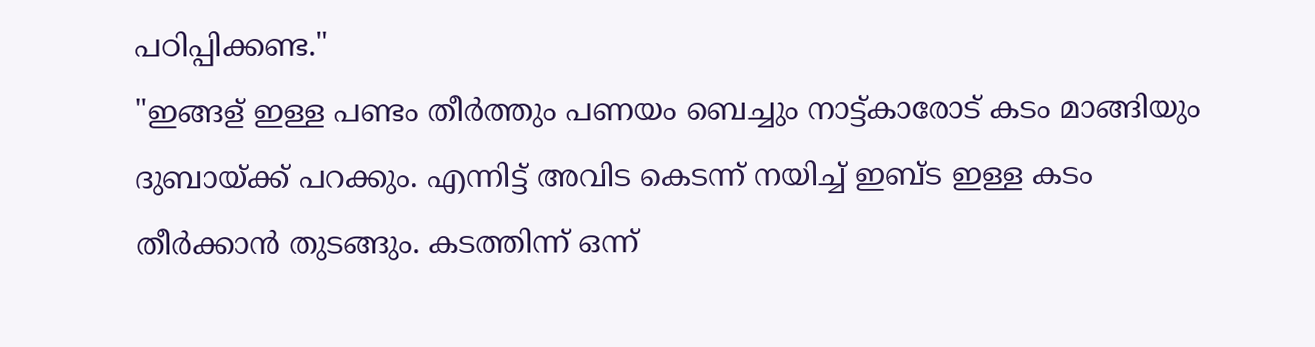പഠിപ്പിക്കണ്ട."
"ഇങ്ങള് ഇള്ള പണ്ടം തീർത്തും പണയം ബെച്ചും നാട്ട്കാരോട് കടം മാങ്ങിയും ദുബായ്ക്ക് പറക്കും. എന്നിട്ട് അവിട കെടന്ന് നയിച്ച് ഇബ്ട ഇള്ള കടം തീർക്കാൻ തുടങ്ങും. കടത്തിന്ന് ഒന്ന്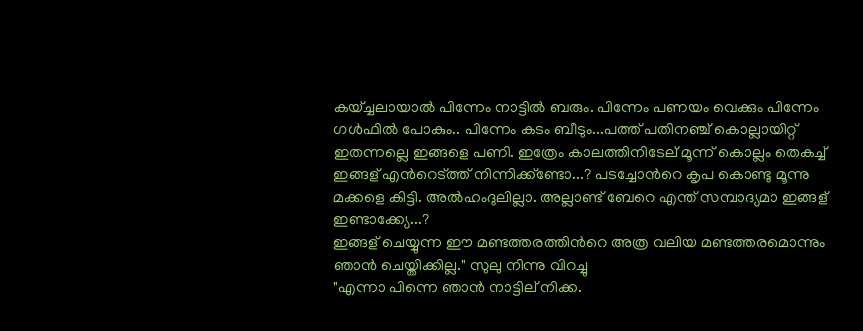കയ്ച്ചലായാൽ പിന്നേം നാട്ടിൽ ബരും. പിന്നേം പണയം വെക്കും പിന്നേം ഗൾഫിൽ പോകും.. പിന്നേം കടം ബീടും...പത്ത് പതിനഞ്ച് കൊല്ലായിറ്റ് ഇതന്നല്ലെ ഇങ്ങളെ പണി. ഇത്രേം കാലത്തിനിടേല് മൂന്ന് കൊല്ലം തെകച്ച് ഇങ്ങള് എൻറെട്ത്ത് നിന്നിക്ക്ണ്ടോ...? പടച്ചോൻറെ കൃപ കൊണ്ടു മൂന്നു മക്കളെ കിട്ടി. അൽഹംദുലില്ലാ. അല്ലാണ്ട് ബേറെ എന്ത് സമ്പാദ്യമാ ഇങ്ങള് ഇണ്ടാക്ക്യേ...?
ഇങ്ങള് ചെയ്യുന്ന ഈ മണ്ടത്തരത്തിൻറെ അത്ര വലിയ മണ്ടത്തരമൊന്നും ഞാൻ ചെയ്തിക്കില്ല." സുലു നിന്നു വിറച്ചു
"എന്നാ പിന്നെ ഞാൻ നാട്ടില് നിക്ക.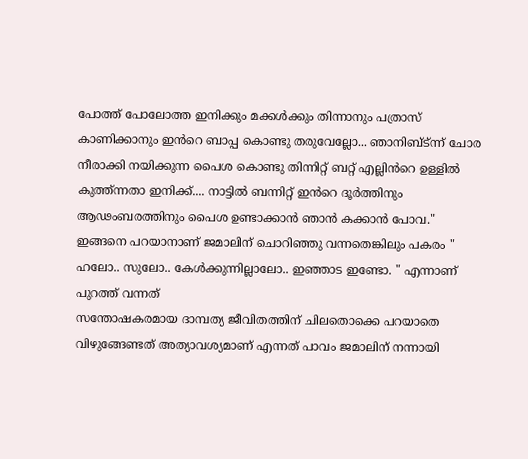പോത്ത് പോലോത്ത ഇനിക്കും മക്കൾക്കും തിന്നാനും പത്രാസ് കാണിക്കാനും ഇൻറെ ബാപ്പ കൊണ്ടു തരുവേല്ലോ... ഞാനിബ്ട്ന്ന് ചോര നീരാക്കി നയിക്കുന്ന പൈശ കൊണ്ടു തിന്നിറ്റ് ബറ്റ് എല്ലിൻറെ ഉള്ളിൽ കുത്ത്ന്നതാ ഇനിക്ക്.... നാട്ടിൽ ബന്നിറ്റ് ഇൻറെ ദൂർത്തിനും ആഢംബരത്തിനും പൈശ ഉണ്ടാക്കാൻ ഞാൻ കക്കാൻ പോവ."
ഇങ്ങനെ പറയാനാണ് ജമാലിന് ചൊറിഞ്ഞു വന്നതെങ്കിലും പകരം " ഹലോ.. സുലോ.. കേൾക്കുന്നില്ലാലോ.. ഇഞ്ഞാട ഇണ്ടോ. " എന്നാണ് പുറത്ത് വന്നത്
സന്തോഷകരമായ ദാമ്പത്യ ജീവിതത്തിന്‌ ചിലതൊക്കെ പറയാതെ വിഴുങ്ങേണ്ടത് അത്യാവശ്യമാണ്‌ എന്നത് പാവം ജമാലിന് നന്നായി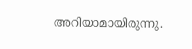അറിയാമായിരുന്നു.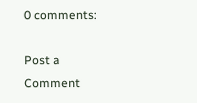0 comments:

Post a Comment